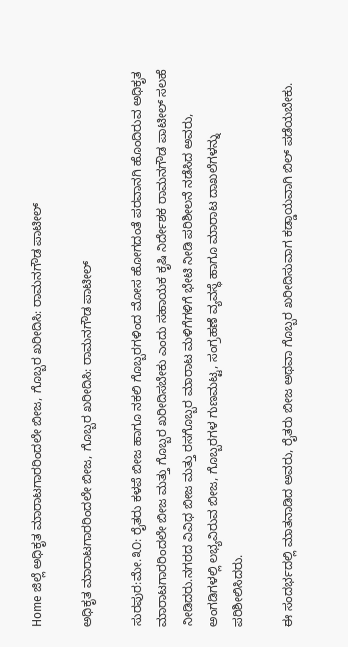Home ಜಿಲ್ಲೆ ಅಧಿಕೃತ ಮಾರಾಟಗಾರರಿಂದಲೇ ಬೀಜ, ಗೊಬ್ಬರ ಖರೀದಿಸಿ: ರಾಮನಗೌಡ ಪಾಟೀಲ್

ಅಧಿಕೃತ ಮಾರಾಟಗಾರರಿಂದಲೇ ಬೀಜ, ಗೊಬ್ಬರ ಖರೀದಿಸಿ: ರಾಮನಗೌಡ ಪಾಟೀಲ್

ಸುರಪುರ:ಮೇ.೩೦: ರೈತರು ಕಳಪೆ ಬೀಜ ಹಾಗೂ ನಕಲಿ ಗೊಬ್ಬರಗಳಿಂದ ಮೋಸ ಹೋಗದಂತೆ ಪರವಾನಗಿ ಹೊಂದಿರುವ ಅಧಿಕೃತ ಮಾರಾಟಗಾರರಿಂದಲೇ ಬೀಜ ಮತ್ತು ಗೊಬ್ಬರ ಖರೀದಿಸಬೇಕು ಎಂದು ಸಹಾಯಕ ಕೃಷಿ ನಿರ್ದೇಶಕ ರಾಮನಗೌಡ ಪಾಟೀಲ್ ಸಲಹೆ ನೀಡಿದರು.ನಗರದ ವಿವಿಧ ಬೀಜ ಮತ್ತು ರಸಗೊಬ್ಬರ ಮಾರಾಟ ಮಳಿಗೆಗಳಿಗೆ ಭೇಟಿ ನೀಡಿ ಪರಿಶೀಲನೆ ನಡೆಸಿದ ಅವರು, ಅಂಗಡಿಗಳಲ್ಲಿ ಲಭ್ಯವಿರುವ ಬೀಜ, ಗೊಬ್ಬರಗಳ ಗುಣಮಟ್ಟ, ಸಂಗ್ರಹಣೆ ವ್ಯವಸ್ಥೆ ಹಾಗೂ ಮಾರಾಟ ದಾಖಲೆಗಳನ್ನು ಪರಿಶೀಲಿಸಿದರು.

ಈ ಸಂದರ್ಭದಲ್ಲಿ ಮಾತನಾಡಿದ ಅವರು, ರೈತರು ಬೀಜ ಅಥವಾ ಗೊಬ್ಬರ ಖರೀದಿಸುವಾಗ ಕಡ್ಡಾಯವಾಗಿ ಬಿಲ್ ಪಡೆಯಬೇಕು.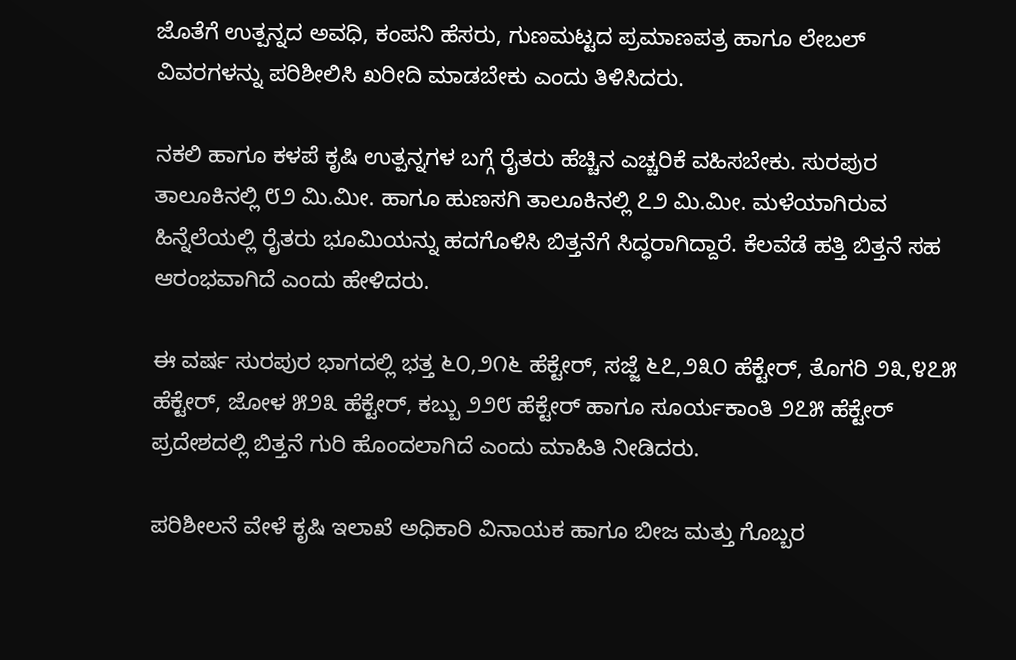ಜೊತೆಗೆ ಉತ್ಪನ್ನದ ಅವಧಿ, ಕಂಪನಿ ಹೆಸರು, ಗುಣಮಟ್ಟದ ಪ್ರಮಾಣಪತ್ರ ಹಾಗೂ ಲೇಬಲ್ ವಿವರಗಳನ್ನು ಪರಿಶೀಲಿಸಿ ಖರೀದಿ ಮಾಡಬೇಕು ಎಂದು ತಿಳಿಸಿದರು.

ನಕಲಿ ಹಾಗೂ ಕಳಪೆ ಕೃಷಿ ಉತ್ಪನ್ನಗಳ ಬಗ್ಗೆ ರೈತರು ಹೆಚ್ಚಿನ ಎಚ್ಚರಿಕೆ ವಹಿಸಬೇಕು. ಸುರಪುರ ತಾಲೂಕಿನಲ್ಲಿ ೮೨ ಮಿ.ಮೀ. ಹಾಗೂ ಹುಣಸಗಿ ತಾಲೂಕಿನಲ್ಲಿ ೭೨ ಮಿ.ಮೀ. ಮಳೆಯಾಗಿರುವ ಹಿನ್ನೆಲೆಯಲ್ಲಿ ರೈತರು ಭೂಮಿಯನ್ನು ಹದಗೊಳಿಸಿ ಬಿತ್ತನೆಗೆ ಸಿದ್ಧರಾಗಿದ್ದಾರೆ. ಕೆಲವೆಡೆ ಹತ್ತಿ ಬಿತ್ತನೆ ಸಹ ಆರಂಭವಾಗಿದೆ ಎಂದು ಹೇಳಿದರು.

ಈ ವರ್ಷ ಸುರಪುರ ಭಾಗದಲ್ಲಿ ಭತ್ತ ೬೦,೨೧೬ ಹೆಕ್ಟೇರ್, ಸಜ್ಜೆ ೬೭,೨೩೦ ಹೆಕ್ಟೇರ್, ತೊಗರಿ ೨೩,೪೭೫ ಹೆಕ್ಟೇರ್, ಜೋಳ ೫೨೩ ಹೆಕ್ಟೇರ್, ಕಬ್ಬು ೨೨೮ ಹೆಕ್ಟೇರ್ ಹಾಗೂ ಸೂರ್ಯಕಾಂತಿ ೨೭೫ ಹೆಕ್ಟೇರ್ ಪ್ರದೇಶದಲ್ಲಿ ಬಿತ್ತನೆ ಗುರಿ ಹೊಂದಲಾಗಿದೆ ಎಂದು ಮಾಹಿತಿ ನೀಡಿದರು.

ಪರಿಶೀಲನೆ ವೇಳೆ ಕೃಷಿ ಇಲಾಖೆ ಅಧಿಕಾರಿ ವಿನಾಯಕ ಹಾಗೂ ಬೀಜ ಮತ್ತು ಗೊಬ್ಬರ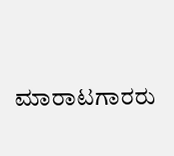ಮಾರಾಟಗಾರರು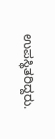ಉಪಸ್ಥಿತರಿದ್ದರು.